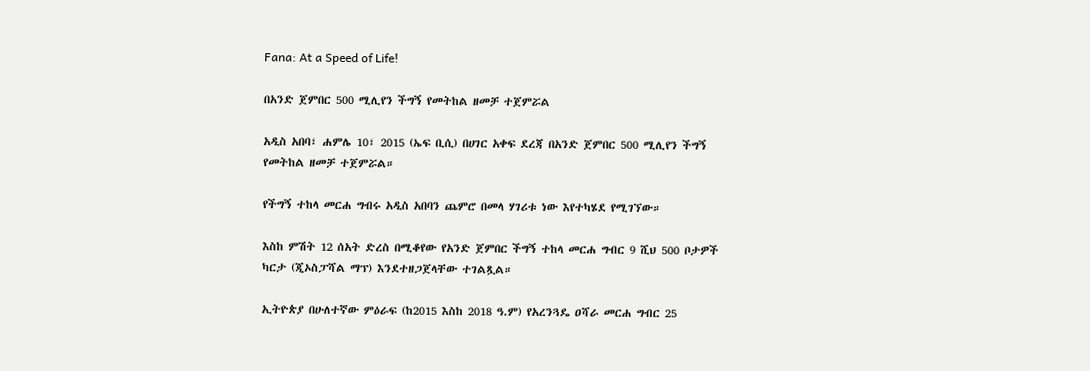Fana: At a Speed of Life!

በአንድ ጀምበር 500 ሚሊየን ችግኝ የመትከል ዘመቻ ተጀምሯል

አዲስ አበባ፣ ሐምሌ 10፣ 2015 (ኤፍ ቢሲ) በሀገር አቀፍ ደረጃ በአንድ ጀምበር 500 ሚሊየን ችግኝ የመትከል ዘመቻ ተጀምሯል።

የችግኝ ተከላ መርሐ ግብሩ አዲስ አበባን ጨምሮ በመላ ሃገሪቱ ነው እየተካሄደ የሚገኘው።

እስከ ምሽት 12 ሰአት ድረስ በሚቆየው የአንድ ጀምበር ችግኝ ተከላ መርሐ ግብር 9 ሺህ 500 ቦታዎች ካርታ (ጂኦስፓሻል ማፕ) እንደተዘጋጀላቸው ተገልጿል።

ኢትዮጵያ በሁለተኛው ምዕራፍ (ከ2015 እስከ 2018 ዓ.ም) የአረንጓዴ ዐሻራ መርሐ ግብር 25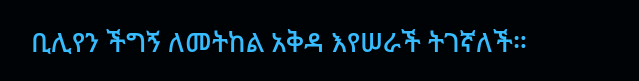ቢሊየን ችግኝ ለመትከል አቅዳ እየሠራች ትገኛለች።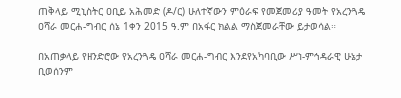ጠቅላይ ሚኒስትር ዐቢይ አሕመድ (ዶ/ር) ሁለተኛውን ምዕራፍ የመጀመሪያ ዓመት የአረንጓዴ ዐሻራ መርሐ-ግብር ሰኔ 1ቀን 2015 ዓ.ም በአፋር ክልል ማስጀመራቸው ይታወሳል።

በአጠቃላይ የዘንድሮው የአረንጓዴ ዐሻራ መርሐ-ግብር እንደየአካባቢው ሥነ-ምኅዳራዊ ሁኔታ ቢወሰንም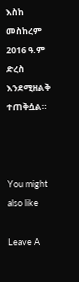እስከ መስከረም 2016 ዓ.ም ድረስ እንደሚዘልቅ ተጠቅሷል።



You might also like

Leave A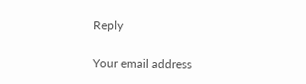Reply

Your email address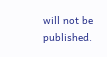will not be published.